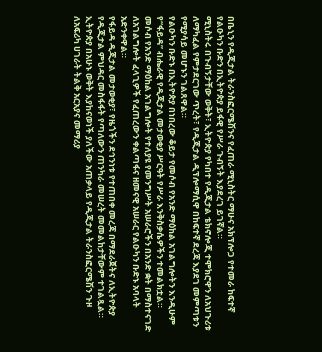በቤኒን የዲጂታል ትራንስፎርሜሽንና የፈጠራ ሚኒስትር ማሁና አክፕሎጋ የተመራ ከፍተኛ የልዑካን ቡድን በኢትዮጵያ ይፋዊ የሥራ ጉብኝት እያደረገ ይገኛል።
ሚኒስትሩ በጉብኝታቸው ወቅት፣ ኢትዮጵያ የካበተ የዲጂታል ቴክኖሎጂ ተሞክሮዋን ለአህጉሪቱ ለማካፈል የምታደርገው ጥረት፣ የዲጂታል ዲፕሎማሲዋ በከፍተኛ ደረጃ እያደገ መምጣቱን የሚያሳይ መሆኑን ገልጸዋል።
የልዑካን ቡድኑ በኢትዮጵያ በነበረው ቆይታ የመሶብ የአንድ ማዕከል አገልግሎትን እንዲሁም የ“ፋይዳ” ብሔራዊ የዲጂታል መታወቂያ ሥርዓት የሥራ እንቅስቃሴዎችን ተመልክቷል።
መሶብ የአንድ ማዕከል አገልግሎት የተለያዩ የመንግሥት አሠራሮችን በአንድ ቋት በማስተናገድ ለአገልግሎት ፈላጊዎች የፈጠረውን ቀልጣፋና ዘመናዊ አሠራር የልዑካን ቡድኑ አባላት አድንቀዋል።
የፋይዳ ዲጂታል መታወቂያ፣ የዜጎችን ደኅንነቱ የተጠበቀ መረጃ በማደራጀትና ለኢትዮጵያ የዲጂታል ምህዳር መስፋፋት የጣለውን ጠንካራ መሠረት መመልከታቸውም ተገልጿል።
ኢትዮጵያ በአሁኑ ወቅት እያከናወነች ያለችው አጠቃላይ የዲጂታል ትራንስፎርሜሽን ጉዞ ለአፍሪካ ሀገራት ትልቅ አርአያና መማሪያ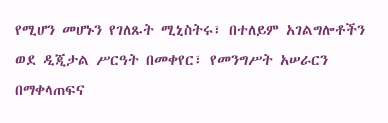የሚሆን መሆኑን የገለጹት ሚኒስትሩ፣ በተለይም አገልግሎቶችን ወደ ዲጂታል ሥርዓት በመቀየር፣ የመንግሥት አሠራርን በማቀላጠፍና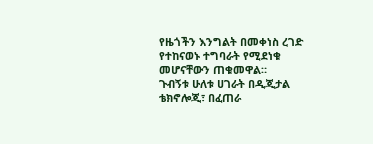የዜጎችን እንግልት በመቀነስ ረገድ የተከናወኑ ተግባራት የሚደነቁ መሆናቸውን ጠቁመዋል።
ጉብኝቱ ሁለቱ ሀገራት በዲጂታል ቴክኖሎጂ፣ በፈጠራ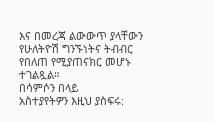እና በመረጃ ልውውጥ ያላቸውን የሁለትዮሽ ግንኙነትና ትብብር የበለጠ የሚያጠናክር መሆኑ ተገልጿል።
በሳምሶን በላይ
አስተያየትዎን እዚህ ያስፍሩ: